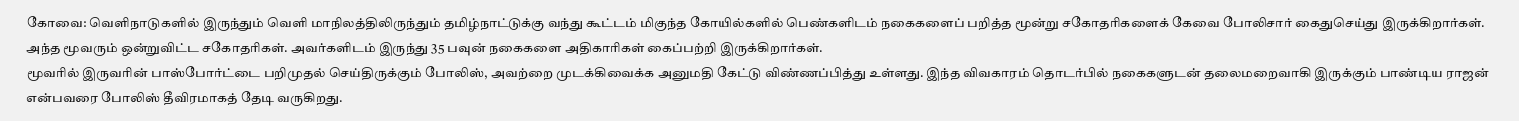கோவை: வெளிநாடுகளில் இருந்தும் வெளி மாநிலத்திலிருந்தும் தமிழ்நாட்டுக்கு வந்து கூட்டம் மிகுந்த கோயில்களில் பெண்களிடம் நகைகளைப் பறித்த மூன்று சகோதரிகளைக் கேவை போலிசார் கைதுசெய்து இருக்கிறார்கள்.
அந்த மூவரும் ஒன்றுவிட்ட சகோதரிகள். அவர்களிடம் இருந்து 35 பவுன் நகைகளை அதிகாரிகள் கைப்பற்றி இருக்கிறார்கள்.
மூவரில் இருவரின் பாஸ்போர்ட்டை பறிமுதல் செய்திருக்கும் போலிஸ், அவற்றை முடக்கிவைக்க அனுமதி கேட்டு விண்ணப்பித்து உள்ளது. இந்த விவகாரம் தொடர்பில் நகைகளுடன் தலைமறைவாகி இருக்கும் பாண்டிய ராஜன் என்பவரை போலிஸ் தீவிரமாகத் தேடி வருகிறது.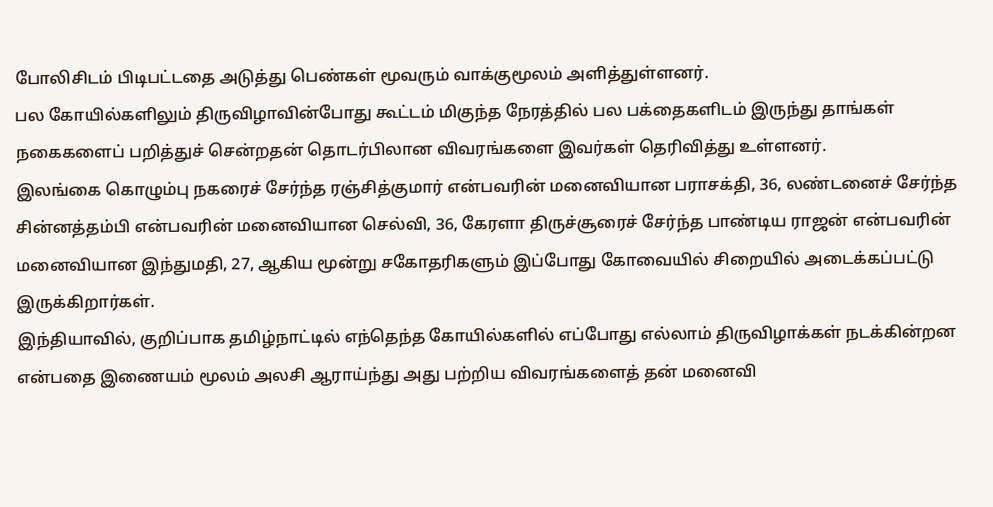போலிசிடம் பிடிபட்டதை அடுத்து பெண்கள் மூவரும் வாக்குமூலம் அளித்துள்ளனர்.
பல கோயில்களிலும் திருவிழாவின்போது கூட்டம் மிகுந்த நேரத்தில் பல பக்தைகளிடம் இருந்து தாங்கள் நகைகளைப் பறித்துச் சென்றதன் தொடர்பிலான விவரங்களை இவர்கள் தெரிவித்து உள்ளனர்.
இலங்கை கொழும்பு நகரைச் சேர்ந்த ரஞ்சித்குமார் என்பவரின் மனைவியான பராசக்தி, 36, லண்டனைச் சேர்ந்த சின்னத்தம்பி என்பவரின் மனைவியான செல்வி, 36, கேரளா திருச்சூரைச் சேர்ந்த பாண்டிய ராஜன் என்பவரின் மனைவியான இந்துமதி, 27, ஆகிய மூன்று சகோதரிகளும் இப்போது கோவையில் சிறையில் அடைக்கப்பட்டு இருக்கிறார்கள்.
இந்தியாவில், குறிப்பாக தமிழ்நாட்டில் எந்தெந்த கோயில்களில் எப்போது எல்லாம் திருவிழாக்கள் நடக்கின்றன என்பதை இணையம் மூலம் அலசி ஆராய்ந்து அது பற்றிய விவரங்களைத் தன் மனைவி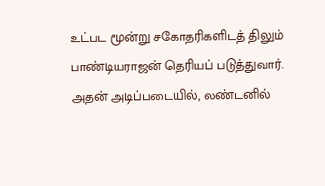உட்பட மூன்று சகோதரிகளிடத் திலும் பாண்டியராஜன் தெரியப் படுத்துவார்.
அதன் அடிப்படையில், லண்டனில்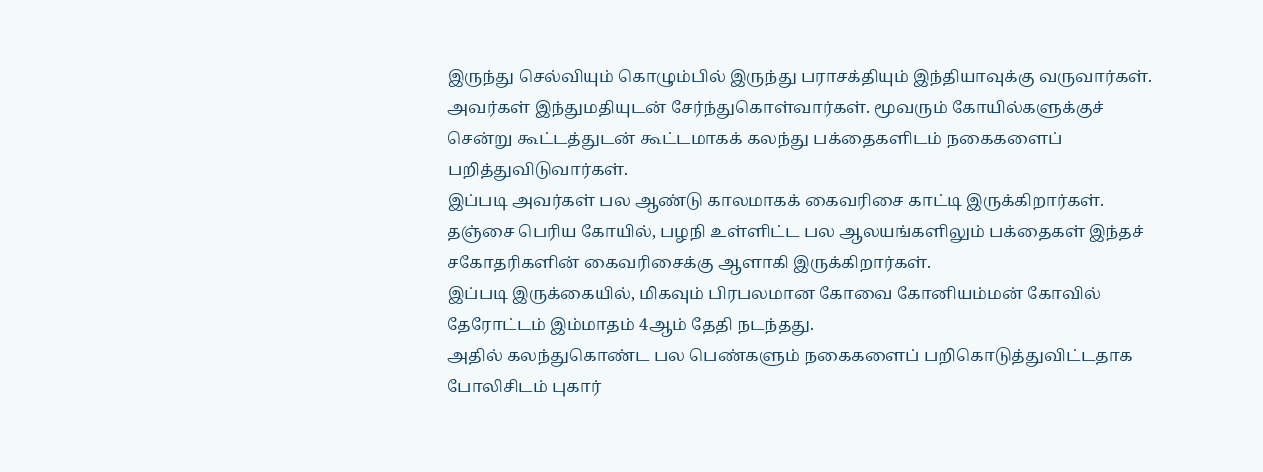இருந்து செல்வியும் கொழும்பில் இருந்து பராசக்தியும் இந்தியாவுக்கு வருவார்கள். அவர்கள் இந்துமதியுடன் சேர்ந்துகொள்வார்கள். மூவரும் கோயில்களுக்குச் சென்று கூட்டத்துடன் கூட்டமாகக் கலந்து பக்தைகளிடம் நகைகளைப் பறித்துவிடுவார்கள்.
இப்படி அவர்கள் பல ஆண்டு காலமாகக் கைவரிசை காட்டி இருக்கிறார்கள். தஞ்சை பெரிய கோயில், பழநி உள்ளிட்ட பல ஆலயங்களிலும் பக்தைகள் இந்தச் சகோதரிகளின் கைவரிசைக்கு ஆளாகி இருக்கிறார்கள்.
இப்படி இருக்கையில், மிகவும் பிரபலமான கோவை கோனியம்மன் கோவில் தேரோட்டம் இம்மாதம் 4ஆம் தேதி நடந்தது.
அதில் கலந்துகொண்ட பல பெண்களும் நகைகளைப் பறிகொடுத்துவிட்டதாக போலிசிடம் புகார்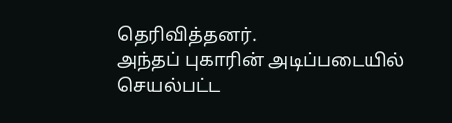தெரிவித்தனர்.
அந்தப் புகாரின் அடிப்படையில் செயல்பட்ட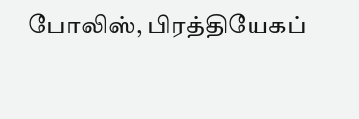போலிஸ், பிரத்தியேகப்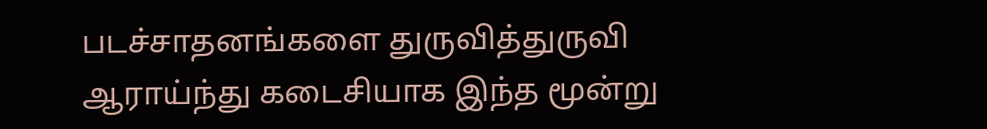படச்சாதனங்களை துருவித்துருவி ஆராய்ந்து கடைசியாக இந்த மூன்று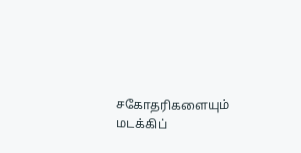சகோதரிகளையும் மடக்கிப்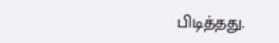பிடித்தது.